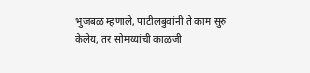भुजबळ म्हणाले, पाटीलबुवांनी ते काम सुरु केलेय, तर सोमय्यांची काळजी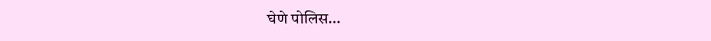घेणे पोलिस…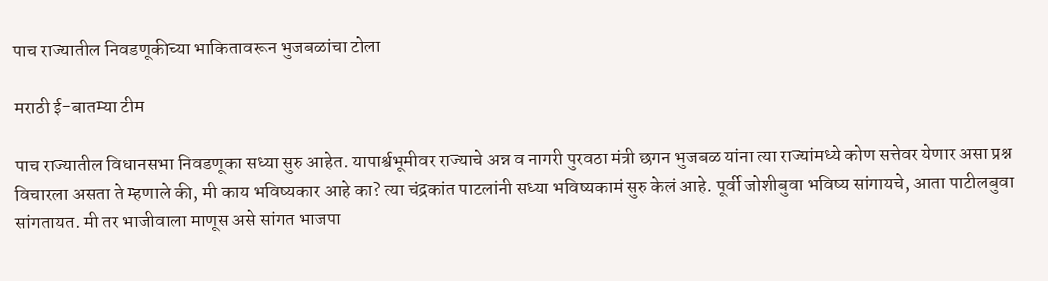पाच राज्यातील निवडणूकीच्या भाकितावरून भुजबळांचा टोला

मराठी ई-बातम्या टीम

पाच राज्यातील विधानसभा निवडणूका सध्या सुरु आहेत. यापार्श्वभूमीवर राज्याचे अन्न व नागरी पुरवठा मंत्री छगन भुजबळ यांना त्या राज्यांमध्ये कोण सत्तेवर येणार असा प्रश्न विचारला असता ते म्हणाले की, मी काय भविष्यकार आहे का? त्या चंद्रकांत पाटलांनी सध्या भविष्यकामं सुरु केलं आहे. पूर्वी जोशीबुवा भविष्य सांगायचे, आता पाटीलबुवा सांगतायत. मी तर भाजीवाला माणूस असे सांगत भाजपा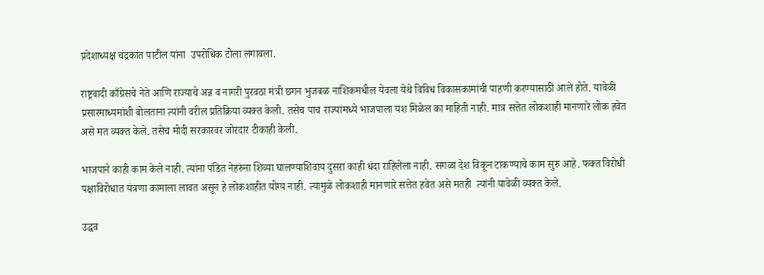प्रदेशाध्यक्ष चंद्रकांत पाटील यांना  उपरोधिक टोला लगावला.

राष्ट्रवादी काँग्रेसचे नेते आणि राज्याचे अन्न व नागरी पुरवठा मंत्री छगन भुजबळ नाशिकमधील येवला येथे विविध विकासकामांची पाहणी करण्यासाठी आले होते. यावेळी प्रसारमाध्यमांशी बोलताना त्यांनी वरील प्रतिक्रिया व्यक्त केली. तसेच पाच राज्यांमध्ये भाजपाला यश मिळेल का माहिती नाही. मात्र सत्तेत लोकशाही मानणारे लोक हवेत असे मत व्यक्त केले. तसेच मोदी सरकारवर जोरदार टीकाही केली.

भाजपाने काही काम केले नाही. त्यांना पंडित नेहरुंना शिव्या घालण्याशिवाय दुसरा काही धंदा राहिलेला नाही. सगळा देश विकून टाकण्याचे काम सुरु आहे. फक्त विरोधी पक्षाविरोधात यंत्रणा कामाला लावत असून हे लोकशाहीत योग्य नाही. त्यामुळे लोकशाही मानणारे सत्तेत हवेत असे मतही  त्यांनी यावेळी व्यक्त केले.

उद्धव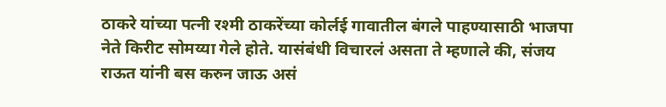ठाकरे यांच्या पत्नी रश्मी ठाकरेंच्या कोर्लई गावातील बंगले पाहण्यासाठी भाजपा नेते किरीट सोमय्या गेले होते. यासंबंधी विचारलं असता ते म्हणाले की, संजय राऊत यांनी बस करुन जाऊ असं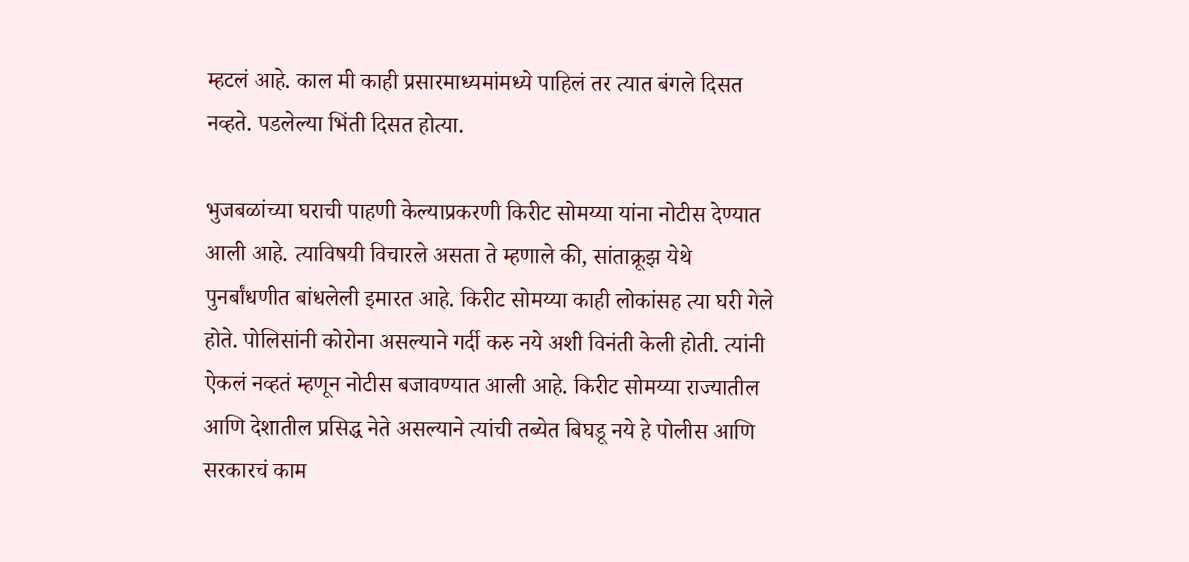म्हटलं आहे. काल मी काही प्रसारमाध्यमांमध्ये पाहिलं तर त्यात बंगले दिसत नव्हते. पडलेल्या भिंती दिसत होत्या.

भुजबळांच्या घराची पाहणी केल्याप्रकरणी किरीट सोमय्या यांना नोटीस देण्यात आली आहे. त्याविषयी विचारले असता ते म्हणाले की, सांताक्रूझ येथे पुनर्बांधणीत बांधलेली इमारत आहे. किरीट सोमय्या काही लोकांसह त्या घरी गेले होते. पोलिसांनी कोरोना असल्याने गर्दी करु नये अशी विनंती केली होती. त्यांनी ऐकलं नव्हतं म्हणून नोटीस बजावण्यात आली आहे. किरीट सोमय्या राज्यातील आणि देशातील प्रसिद्ध नेते असल्याने त्यांची तब्येत बिघडू नये हे पोलीस आणि सरकारचं काम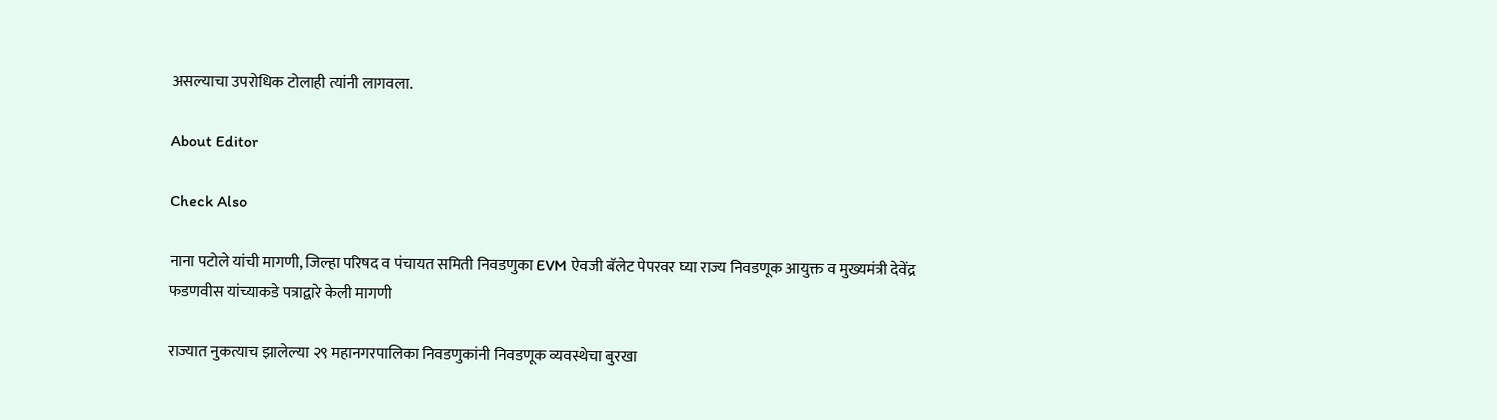असल्याचा उपरोधिक टोलाही त्यांनी लागवला.

About Editor

Check Also

नाना पटोले यांची मागणी, जिल्हा परिषद व पंचायत समिती निवडणुका EVM ऐवजी बॅलेट पेपरवर घ्या राज्य निवडणूक आयुक्त व मुख्यमंत्री देवेंद्र फडणवीस यांच्याकडे पत्राद्वारे केली मागणी

राज्यात नुकत्याच झालेल्या २९ महानगरपालिका निवडणुकांनी निवडणूक व्यवस्थेचा बुरखा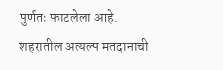पुर्णतः फाटलेला आहे. शहरातील अत्यल्प मतदानाची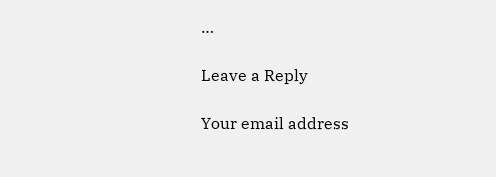…

Leave a Reply

Your email address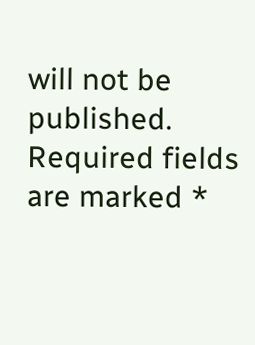will not be published. Required fields are marked *